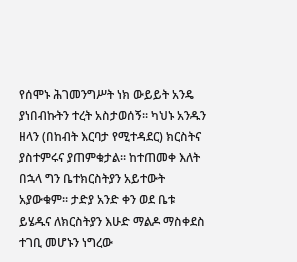የሰሞኑ ሕገመንግሥት ነክ ውይይት አንዴ ያነበብኩትን ተረት አስታወሰኝ። ካህኑ አንዱን ዘላን (በከብት እርባታ የሚተዳደር) ክርስትና ያስተምሩና ያጠምቁታል። ከተጠመቀ እለት በኋላ ግን ቤተክርስትያን አይተውት አያውቁም። ታድያ አንድ ቀን ወደ ቤቱ ይሄዱና ለክርስትያን እሁድ ማልዶ ማስቀደስ ተገቢ መሆኑን ነግረው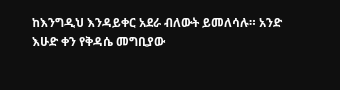ከእንግዲህ እንዳይቀር አደራ ብለውት ይመለሳሉ። አንድ እሁድ ቀን የቅዳሴ መግቢያው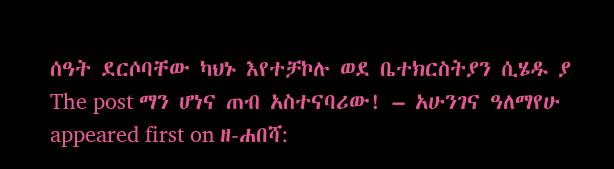ሰዓት ደርሶባቸው ካህኑ እየተቻኮሉ ወደ ቤተክርስትያን ሲሄዱ ያ
The post ማን ሆነና ጠብ አስተናባሪው! – አሁንገና ዓለማየሁ appeared first on ዘ-ሐበሻ: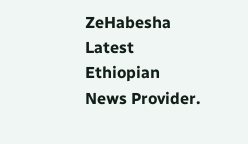ZeHabesha Latest Ethiopian News Provider.